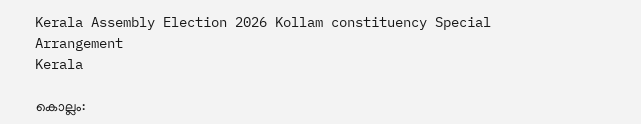Kerala Assembly Election 2026 Kollam constituency Special Arrangement
Kerala

കൊല്ലം: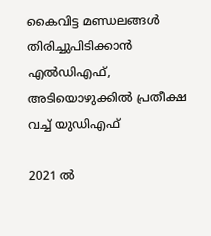കൈവിട്ട മണ്ഡലങ്ങൾ തിരിച്ചുപിടിക്കാൻ എല്‍ഡിഎഫ്, അടിയൊഴുക്കില്‍ പ്രതീക്ഷ വച്ച് യുഡിഎഫ്

2021 ല്‍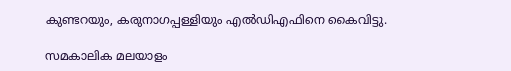കുണ്ടറയും, കരുനാഗപ്പള്ളിയും എല്‍ഡിഎഫിനെ കൈവിട്ടു.

സമകാലിക മലയാളം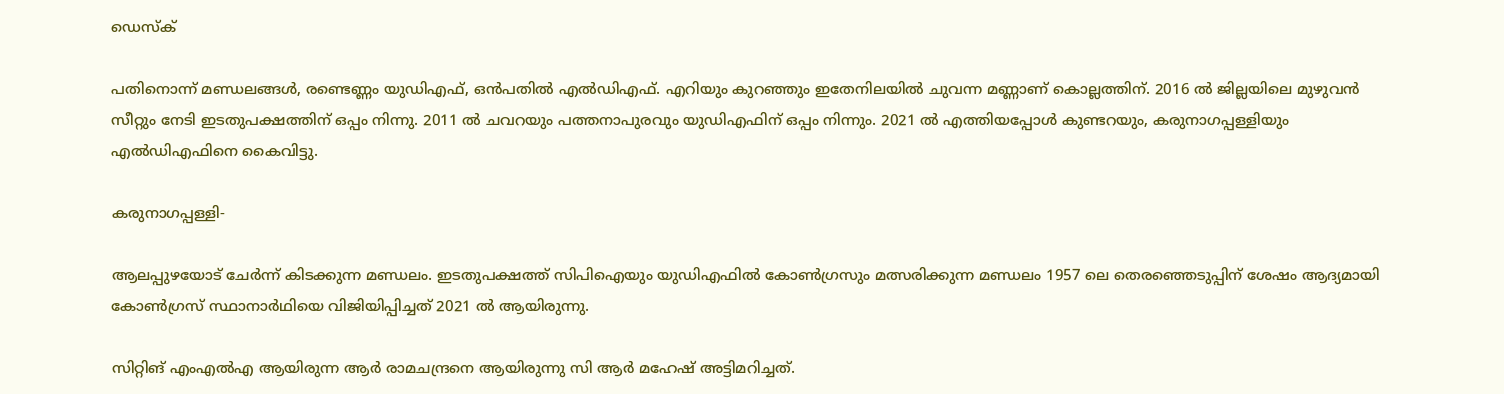ഡെസ്ക്

പതിനൊന്ന് മണ്ഡലങ്ങള്‍, രണ്ടെണ്ണം യുഡിഎഫ്, ഒന്‍പതില്‍ എല്‍ഡിഎഫ്. എറിയും കുറഞ്ഞും ഇതേനിലയില്‍ ചുവന്ന മണ്ണാണ് കൊല്ലത്തിന്. 2016 ല്‍ ജില്ലയിലെ മുഴുവന്‍ സീറ്റും നേടി ഇടതുപക്ഷത്തിന് ഒപ്പം നിന്നു. 2011 ല്‍ ചവറയും പത്തനാപുരവും യുഡിഎഫിന് ഒപ്പം നിന്നും. 2021 ല്‍ എത്തിയപ്പോള്‍ കുണ്ടറയും, കരുനാഗപ്പള്ളിയും എല്‍ഡിഎഫിനെ കൈവിട്ടു.

കരുനാഗപ്പള്ളി-

ആലപ്പുഴയോട് ചേര്‍ന്ന് കിടക്കുന്ന മണ്ഡലം. ഇടതുപക്ഷത്ത് സിപിഐയും യുഡിഎഫില്‍ കോണ്‍ഗ്രസും മത്സരിക്കുന്ന മണ്ഡലം 1957 ലെ തെരഞ്ഞെടുപ്പിന് ശേഷം ആദ്യമായി കോണ്‍ഗ്രസ് സ്ഥാനാര്‍ഥിയെ വിജിയിപ്പിച്ചത് 2021 ല്‍ ആയിരുന്നു.

സിറ്റിങ് എംഎല്‍എ ആയിരുന്ന ആര്‍ രാമചന്ദ്രനെ ആയിരുന്നു സി ആര്‍ മഹേഷ് അട്ടിമറിച്ചത്.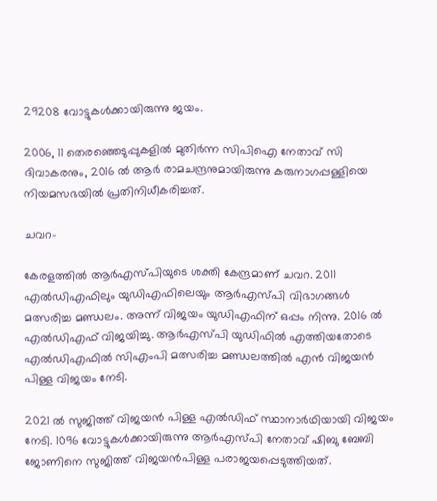29208 വോട്ടുകള്‍ക്കായിരുന്നു ജയം.

2006, 11 തെരഞ്ഞെടുപ്പുകളില്‍ മുതിര്‍ന്ന സിപിഐ നേതാവ് സി ദിവാകരനും, 2016 ല്‍ ആര്‍ രാമചന്ദ്രനുമായിരുന്നു കരുനാഗപ്പള്ളിയെ നിയമസഭയില്‍ പ്രതിനിധീകരിച്ചത്.

ചവറ-

കേരളത്തില്‍ ആര്‍എസ്പിയുടെ ശക്തി കേന്ദ്രമാണ് ചവറ. 2011 എല്‍ഡിഎഫിലും യുഡിഎഫിലെയും ആര്‍എസ്പി വിഭാഗങ്ങള്‍ മത്സരിച്ച മണ്ഡലം. അന്ന് വിജയം യുഡിഎഫിന് ഒപ്പം നിന്നു. 2016 ല്‍ എല്‍ഡിഎഫ് വിജയിച്ചു. ആര്‍എസ്പി യുഡിഫില്‍ എത്തിയതോടെ എല്‍ഡിഎഫില്‍ സിഎംപി മത്സരിച്ച മണ്ഡലത്തില്‍ എന്‍ വിജയന്‍ പിള്ള വിജയം നേടി.

2021 ല്‍ സുജിത്ത് വിജയന്‍ പിള്ള എല്‍ഡിഫ് സ്ഥാനാര്‍ഥിയായി വിജയം നേടി. 1096 വോട്ടുകള്‍ക്കായിരുന്നു ആര്‍എസ്പി നേതാവ് ഷിബു ബേബി ജോണിനെ സുജിത്ത് വിജയന്‍പിള്ള പരാജയപ്പെടുത്തിയത്.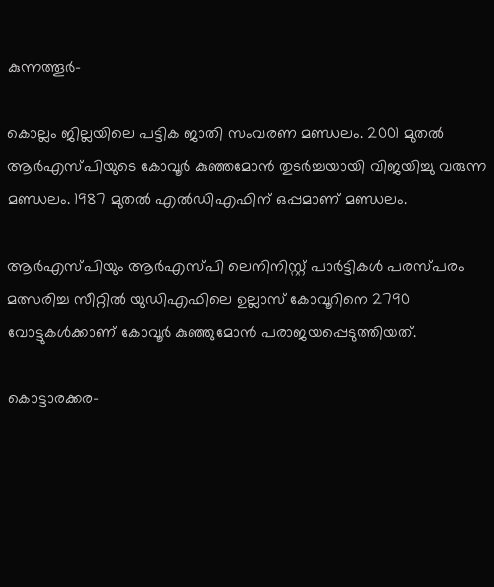കുന്നത്തൂര്‍-

കൊല്ലം ജില്ലയിലെ പട്ടിക ജാതി സംവരണ മണ്ഡലം. 2001 മുതല്‍ ആര്‍എസ്പിയുടെ കോവൂര്‍ കുഞ്ഞമോന്‍ തുടര്‍ച്ചയായി വിജയിച്ചു വരുന്ന മണ്ഡലം. 1987 മുതല്‍ എല്‍ഡിഎഫിന് ഒപ്പമാണ് മണ്ഡലം.

ആര്‍എസ്പിയും ആര്‍എസ്പി ലെനിനിസ്റ്റ് പാര്‍ട്ടികള്‍ പരസ്പരം മത്സരിച്ച സീറ്റില്‍ യുഡിഎഫിലെ ഉല്ലാസ് കോവൂറിനെ 2790 വോട്ടുകള്‍ക്കാണ് കോവൂര്‍ കുഞ്ഞുമോന്‍ പരാജയപ്പെടുത്തിയത്.

കൊട്ടാരക്കര-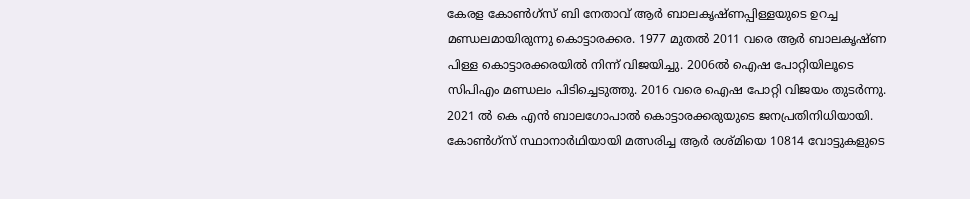കേരള കോണ്‍ഗ്‌സ് ബി നേതാവ് ആര്‍ ബാലകൃഷ്ണപ്പിള്ളയുടെ ഉറച്ച മണ്ഡലമായിരുന്നു കൊട്ടാരക്കര. 1977 മുതല്‍ 2011 വരെ ആര്‍ ബാലകൃഷ്ണ പിള്ള കൊട്ടാരക്കരയില്‍ നിന്ന് വിജയിച്ചു. 2006ല്‍ ഐഷ പോറ്റിയിലൂടെ സിപിഎം മണ്ഡലം പിടിച്ചെടുത്തു. 2016 വരെ ഐഷ പോറ്റി വിജയം തുടര്‍ന്നു. 2021 ല്‍ കെ എന്‍ ബാലഗോപാല്‍ കൊട്ടാരക്കരുയുടെ ജനപ്രതിനിധിയായി. കോണ്‍ഗ്‌സ് സ്ഥാനാര്‍ഥിയായി മത്സരിച്ച ആര്‍ രശ്മിയെ 10814 വോട്ടുകളുടെ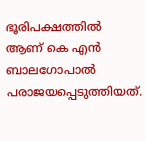ഭൂരിപക്ഷത്തില്‍ ആണ് കെ എന്‍ ബാലഗോപാല്‍ പരാജയപ്പെടുത്തിയത്.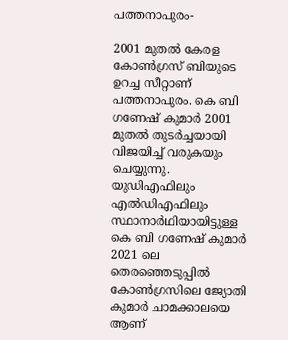പത്തനാപുരം-

2001 മുതല്‍ കേരള കോണ്‍ഗ്രസ് ബിയുടെ ഉറച്ച സീറ്റാണ് പത്തനാപുരം. കെ ബി ഗണേഷ് കുമാര്‍ 2001 മുതല്‍ തുടര്‍ച്ചയായി വിജയിച്ച് വരുകയും ചെയ്യുന്നു. യുഡിഎഫിലും എല്‍ഡിഎഫിലും സ്ഥാനാര്‍ഥിയായിട്ടുള്ള കെ ബി ഗണേഷ് കുമാര്‍ 2021 ലെ തെരഞ്ഞെടുപ്പില്‍ കോണ്‍ഗ്രസിലെ ജ്യോതി കുമാര്‍ ചാമക്കാലയെ ആണ്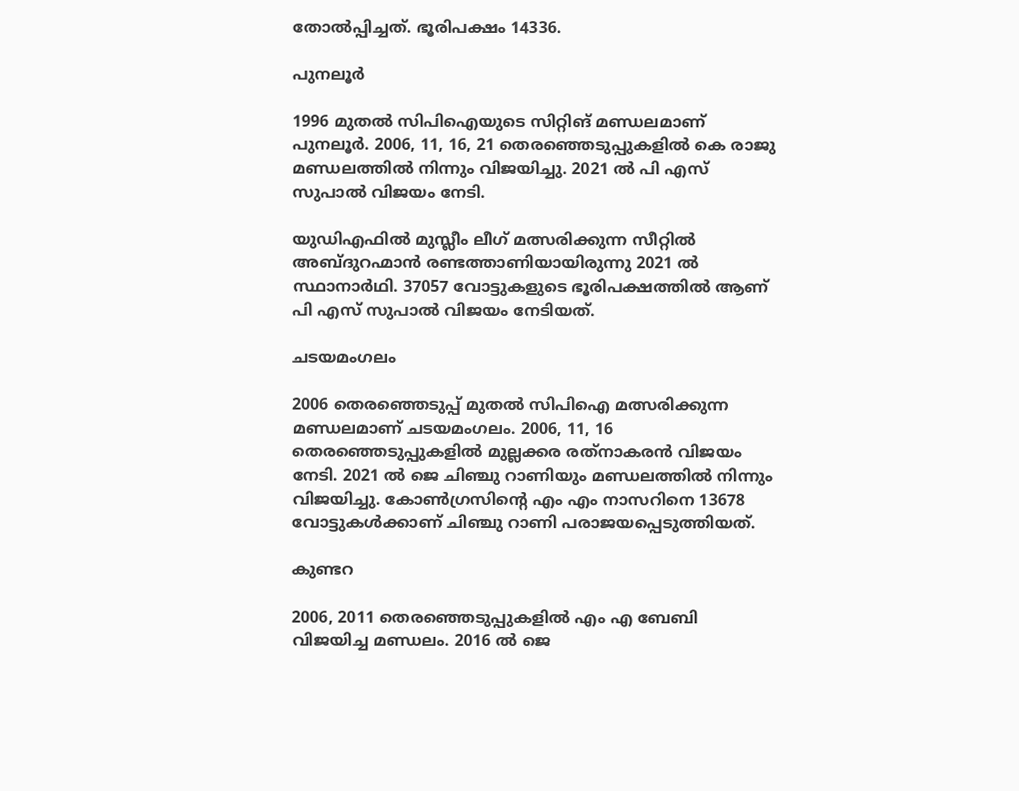തോല്‍പ്പിച്ചത്. ഭൂരിപക്ഷം 14336.

പുനലൂര്‍

1996 മുതല്‍ സിപിഐയുടെ സിറ്റിങ് മണ്ഡലമാണ് പുനലൂര്‍. 2006, 11, 16, 21 തെരഞ്ഞെടുപ്പുകളില്‍ കെ രാജു മണ്ഡലത്തില്‍ നിന്നും വിജയിച്ചു. 2021 ല്‍ പി എസ് സുപാല്‍ വിജയം നേടി.

യുഡിഎഫില്‍ മുസ്ലീം ലീഗ് മത്സരിക്കുന്ന സീറ്റില്‍ അബ്ദുറഹ്മാന്‍ രണ്ടത്താണിയായിരുന്നു 2021 ല്‍ സ്ഥാനാര്‍ഥി. 37057 വോട്ടുകളുടെ ഭൂരിപക്ഷത്തില്‍ ആണ് പി എസ് സുപാല്‍ വിജയം നേടിയത്.

ചടയമംഗലം

2006 തെരഞ്ഞെടുപ്പ് മുതല്‍ സിപിഐ മത്സരിക്കുന്ന മണ്ഡലമാണ് ചടയമംഗലം. 2006, 11, 16 തെരഞ്ഞെടുപ്പുകളില്‍ മുല്ലക്കര രത്‌നാകരന്‍ വിജയം നേടി. 2021 ല്‍ ജെ ചിഞ്ചു റാണിയും മണ്ഡലത്തില്‍ നിന്നും വിജയിച്ചു. കോണ്‍ഗ്രസിന്റെ എം എം നാസറിനെ 13678 വോട്ടുകള്‍ക്കാണ് ചിഞ്ചു റാണി പരാജയപ്പെടുത്തിയത്.

കുണ്ടറ

2006, 2011 തെരഞ്ഞെടുപ്പുകളില്‍ എം എ ബേബി വിജയിച്ച മണ്ഡലം. 2016 ല്‍ ജെ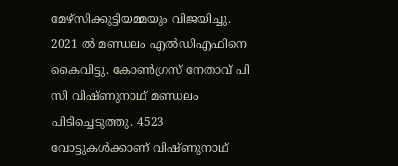മേഴ്‌സിക്കുട്ടിയമ്മയും വിജയിച്ചു. 2021 ല്‍ മണ്ഡലം എല്‍ഡിഎഫിനെ കൈവിട്ടു. കോണ്‍ഗ്രസ് നേതാവ് പി സി വിഷ്ണുനാഥ് മണ്ഡലം പിടിച്ചെടുത്തു. 4523 വോട്ടുകള്‍ക്കാണ് വിഷ്ണുനാഥ്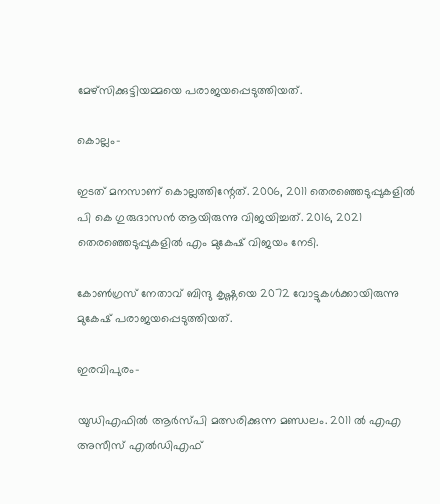മേഴ്‌സിക്കുട്ടിയമ്മയെ പരാജയപ്പെടുത്തിയത്.

കൊല്ലം-

ഇടത് മനസാണ് കൊല്ലത്തിന്റേത്. 2006, 2011 തെരഞ്ഞെടുപ്പുകളില്‍ പി കെ ഗുരുദാസന്‍ ആയിരുന്നു വിജയിച്ചത്. 2016, 2021 തെരഞ്ഞെടുപ്പുകളില്‍ എം മുകേഷ് വിജയം നേടി.

കോണ്‍ഗ്രസ് നേതാവ് ബിന്ദു കൃഷ്ണയെ 2072 വോട്ടുകള്‍ക്കായിരുന്നു മുകേഷ് പരാജയപ്പെടുത്തിയത്.

ഇരവിപുരം-

യുഡിഎഫില്‍ ആര്‍സ്പി മത്സരിക്കുന്ന മണ്ഡലം. 2011 ല്‍ എഎ അസീസ് എല്‍ഡിഎഫ്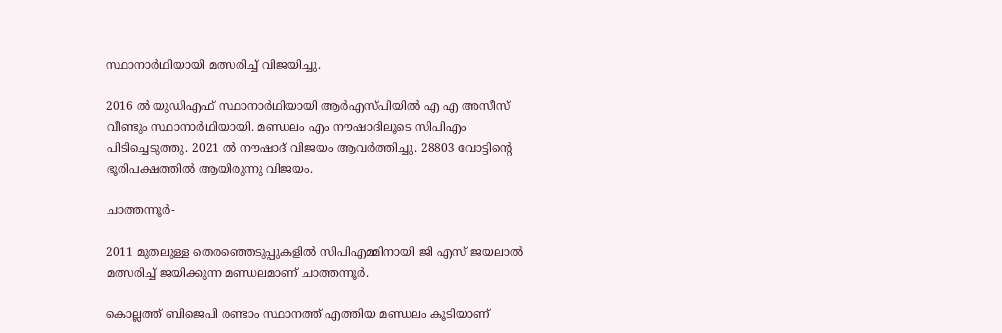സ്ഥാനാര്‍ഥിയായി മത്സരിച്ച് വിജയിച്ചു.

2016 ല്‍ യുഡിഎഫ് സ്ഥാനാര്‍ഥിയായി ആര്‍എസ്പിയില്‍ എ എ അസീസ് വീണ്ടും സ്ഥാനാര്‍ഥിയായി. മണ്ഡലം എം നൗഷാദിലൂടെ സിപിഎം പിടിച്ചെടുത്തു. 2021 ല്‍ നൗഷാദ് വിജയം ആവര്‍ത്തിച്ചു. 28803 വോട്ടിന്റെ ഭൂരിപക്ഷത്തില്‍ ആയിരുന്നു വിജയം.

ചാത്തന്നൂര്‍-

2011 മുതലുള്ള തെരഞ്ഞെടുപ്പുകളില്‍ സിപിഎമ്മിനായി ജി എസ് ജയലാല്‍ മത്സരിച്ച് ജയിക്കുന്ന മണ്ഡലമാണ് ചാത്തന്നൂര്‍.

കൊല്ലത്ത് ബിജെപി രണ്ടാം സ്ഥാനത്ത് എത്തിയ മണ്ഡലം കൂടിയാണ്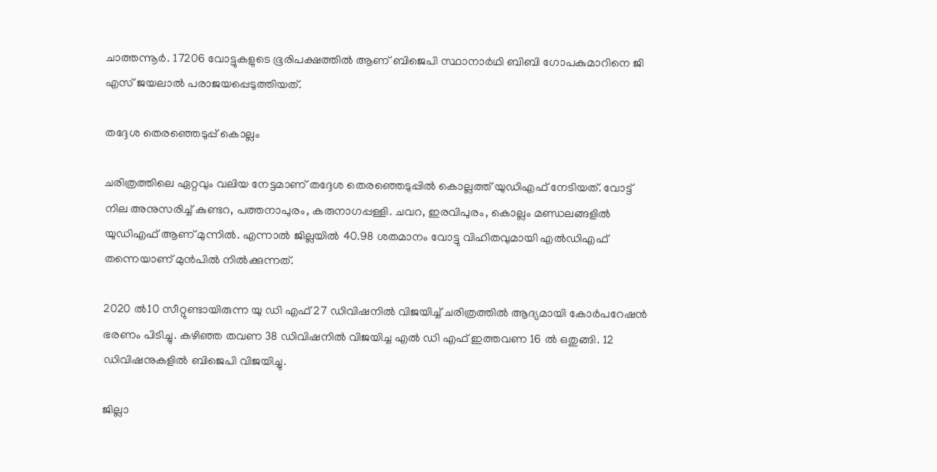ചാത്തന്നൂര്‍. 17206 വോട്ടുകളുടെ ഭൂരിപക്ഷത്തില്‍ ആണ് ബിജെപി സ്ഥാനാര്‍ഥി ബിബി ഗോപകുമാറിനെ ജി എസ് ജയലാല്‍ പരാജയപ്പെടുത്തിയത്.

തദ്ദേശ തെരഞ്ഞെടുപ്പ് കൊല്ലം

ചരിത്രത്തിലെ ഏറ്റവും വലിയ നേട്ടമാണ് തദ്ദേശ തെരഞ്ഞെടുപ്പില്‍ കൊല്ലത്ത് യുഡിഎഫ് നേടിയത്. വോട്ട് നില അനുസരിച്ച് കുണ്ടറ, പത്തനാപുരം, കരുനാഗപ്പള്ളി. ചവറ, ഇരവിപുരം, കൊല്ലം മണ്ഡലങ്ങളില്‍ യുഡിഎഫ് ആണ് മുന്നില്‍. എന്നാല്‍ ജില്ലയില്‍ 40.98 ശതമാനം വോട്ടു വിഹിതവുമായി എല്‍ഡിഎഫ് തന്നെയാണ് മുന്‍പില്‍ നില്‍ക്കുന്നത്.

2020 ല്‍10 സീറ്റുണ്ടായിരുന്ന യു ഡി എഫ് 27 ഡിവിഷനില്‍ വിജയിച്ച് ചരിത്രത്തില്‍ ആദ്യമായി കോര്‍പറേഷന്‍ ഭരണം പിടിച്ചു. കഴിഞ്ഞ തവണ 38 ഡിവിഷനില്‍ വിജയിച്ച എല്‍ ഡി എഫ് ഇത്തവണ 16 ല്‍ ഒതുങ്ങി. 12 ഡിവിഷനുകളില്‍ ബിജെപി വിജയിച്ചു.

ജില്ലാ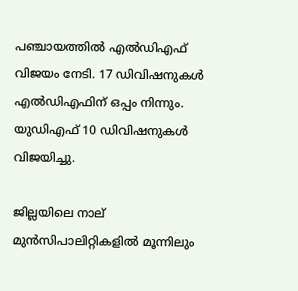പഞ്ചായത്തില്‍ എല്‍ഡിഎഫ് വിജയം നേടി. 17 ഡിവിഷനുകള്‍ എല്‍ഡിഎഫിന് ഒപ്പം നിന്നും. യുഡിഎഫ് 10 ഡിവിഷനുകള്‍ വിജയിച്ചു.

ജില്ലയിലെ നാല് മുന്‍സിപാലിറ്റികളില്‍ മൂന്നിലും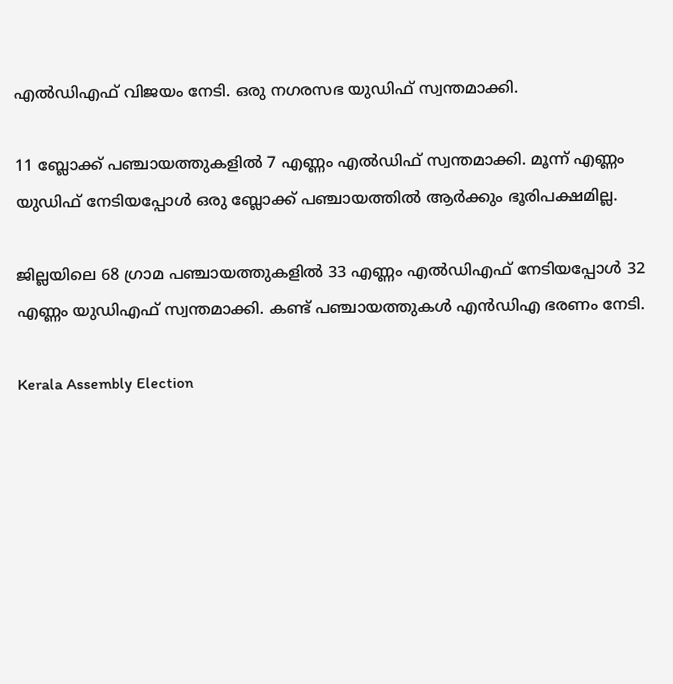എല്‍ഡിഎഫ് വിജയം നേടി. ഒരു നഗരസഭ യുഡിഫ് സ്വന്തമാക്കി.

11 ബ്ലോക്ക് പഞ്ചായത്തുകളില്‍ 7 എണ്ണം എല്‍ഡിഫ് സ്വന്തമാക്കി. മൂന്ന് എണ്ണം യുഡിഫ് നേടിയപ്പോള്‍ ഒരു ബ്ലോക്ക് പഞ്ചായത്തില്‍ ആര്‍ക്കും ഭൂരിപക്ഷമില്ല.

ജില്ലയിലെ 68 ഗ്രാമ പഞ്ചായത്തുകളില്‍ 33 എണ്ണം എല്‍ഡിഎഫ് നേടിയപ്പോള്‍ 32 എണ്ണം യുഡിഎഫ് സ്വന്തമാക്കി. കണ്ട് പഞ്ചായത്തുകള്‍ എന്‍ഡിഎ ഭരണം നേടി.

Kerala Assembly Election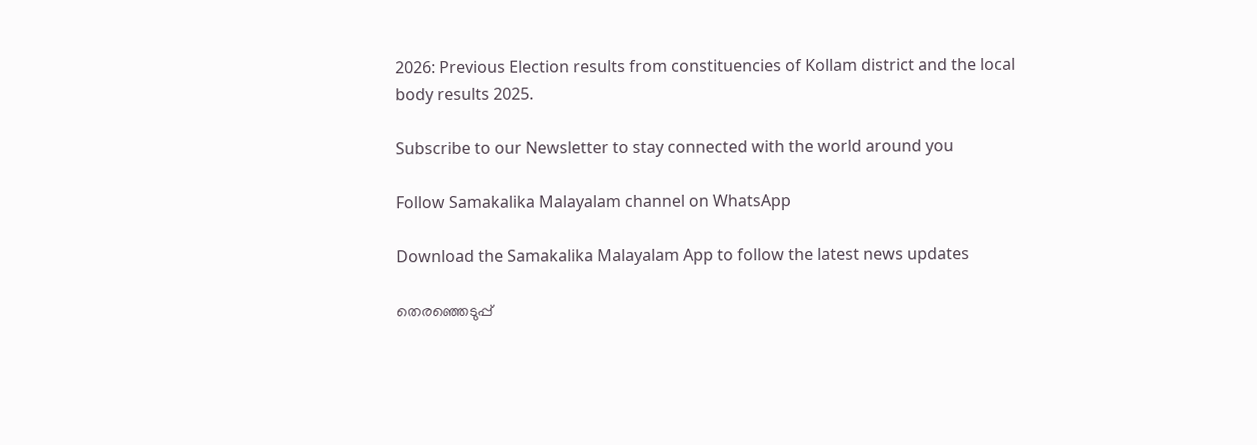2026: Previous Election results from constituencies of Kollam district and the local body results 2025.

Subscribe to our Newsletter to stay connected with the world around you

Follow Samakalika Malayalam channel on WhatsApp

Download the Samakalika Malayalam App to follow the latest news updates

തെരഞ്ഞെടുപ്പ്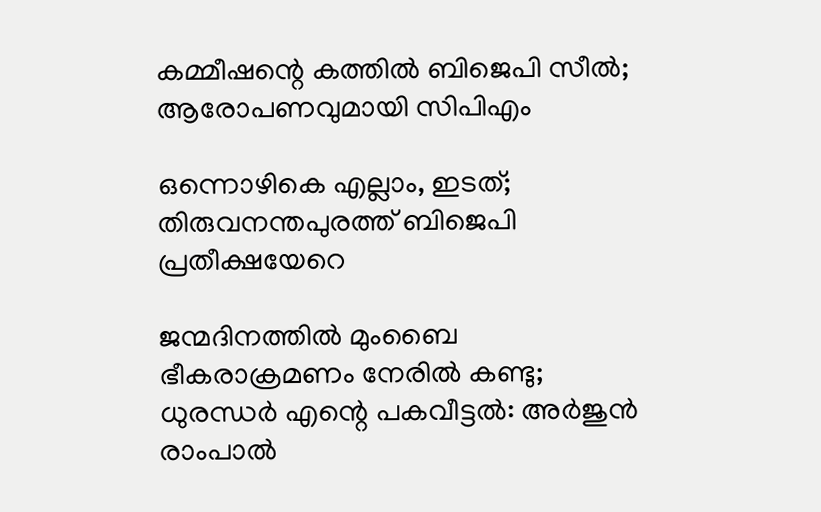കമ്മീഷന്റെ കത്തില്‍ ബിജെപി സീല്‍; ആരോപണവുമായി സിപിഎം

ഒന്നൊഴികെ എല്ലാം, ഇടത്; തിരുവനന്തപുരത്ത് ബിജെപി പ്രതീക്ഷയേറെ

ജന്മദിനത്തില്‍ മുംബൈ ഭീകരാക്രമണം നേരില്‍ കണ്ടു; ധുരന്ധര്‍ എന്റെ പകവീട്ടല്‍: അര്‍ജുന്‍ രാംപാല്‍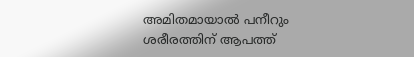അമിതമായാൽ പനീറും ശരീരത്തിന് ആപത്ത്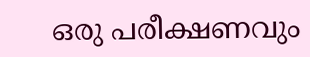ഒരു പരീക്ഷണവും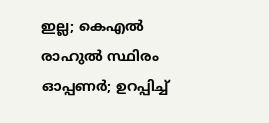ഇല്ല; കെഎൽ രാഹുൽ സ്ഥിരം ഓപ്പണർ; ഉറപ്പിച്ച്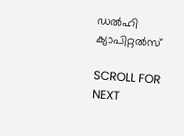ഡൽഹി ക്യാപിറ്റൽസ്

SCROLL FOR NEXT